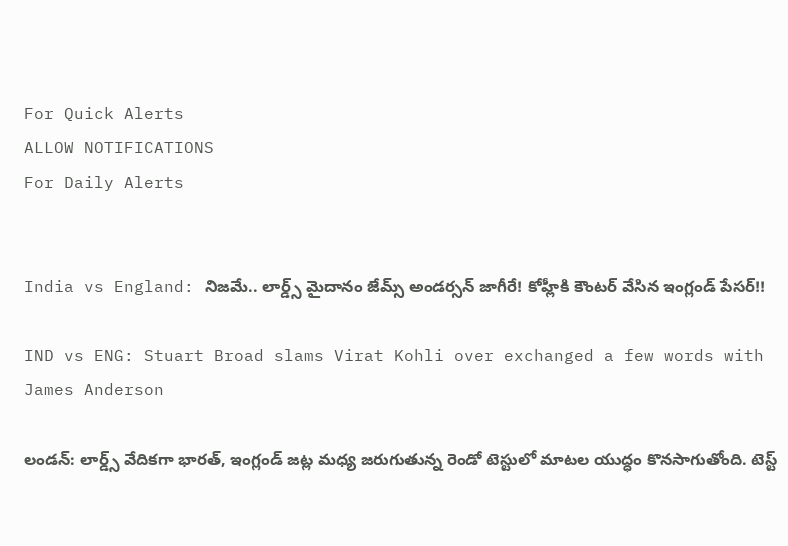For Quick Alerts
ALLOW NOTIFICATIONS
For Daily Alerts


India vs England: నిజమే.. లార్డ్స్ మైదానం జేమ్స్ అండర్సన్‌ జాగీరే! కోహ్లీకి కౌంట‌ర్‌ వేసిన ఇంగ్లండ్ పేసర్!!

IND vs ENG: Stuart Broad slams Virat Kohli over exchanged a few words with James Anderson

లండన్: లార్డ్స్ వేదికగా భారత్, ఇంగ్లండ్ జట్ల మధ్య జరుగుతున్న రెండో టెస్టులో మాటల యుద్ధం కొనసాగుతోంది. టెస్ట్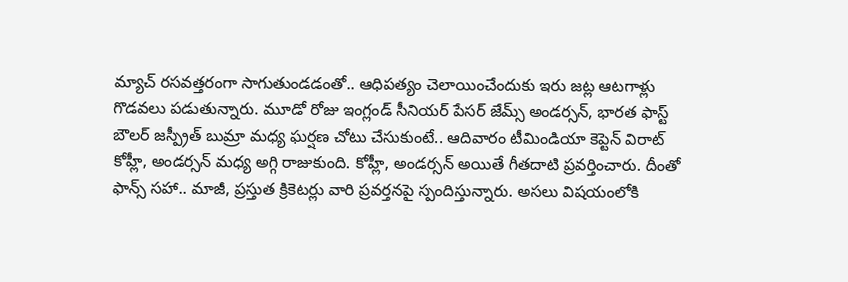మ్యాచ్ రసవత్తరంగా సాగుతుండడంతో.. ఆధిపత్యం చెలాయించేందుకు ఇరు జట్ల ఆటగాళ్లు గొడవలు పడుతున్నారు. మూడో రోజు ఇంగ్లండ్ సీనియర్ పేసర్ జేమ్స్ అండర్సన్, భారత ఫాస్ట్ బౌలర్ జస్ప్రీత్ బుమ్రా మధ్య ఘర్షణ చోటు చేసుకుంటే.. ఆదివారం టీమిండియా కెప్టెన్ విరాట్ కోహ్లీ, అండర్సన్‌ మధ్య అగ్గి రాజుకుంది. కోహ్లీ, అండర్సన్‌ అయితే గీతదాటి ప్రవర్తించారు. దీంతో ఫాన్స్ సహా.. మాజీ, ప్రస్తుత క్రికెటర్లు వారి ప్రవర్తనపై స్పందిస్తున్నారు. అసలు విషయంలోకి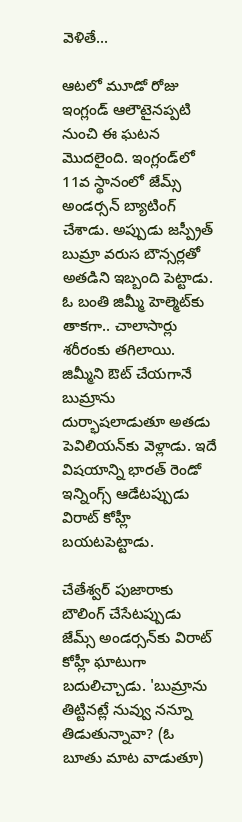వెళితే...

ఆటలో మూడో రోజు ఇంగ్లండ్‌ ఆలౌటైనప్పటి నుంచి ఈ ఘటన మొదలైంది. ఇంగ్లండ్‌లో 11వ స్థానంలో జేమ్స్ అండర్సన్‌ బ్యాటింగ్‌ చేశాడు. అప్పుడు జస్ప్రీత్‌ బుమ్రా వరుస బౌన్సర్లతో అతడిని ఇబ్బంది పెట్టాడు. ఓ బంతి జిమ్మీ హెల్మెట్‌కు తాకగా.. చాలాసార్లు శరీరంకు తగిలాయి. జిమ్మీని ఔట్‌ చేయగానే బుమ్రాను దుర్భాషలాడుతూ అతడు పెవిలియన్‌కు వెళ్లాడు. ఇదే విషయాన్ని భారత్ రెండో ఇన్నింగ్స్‌ ఆడేటప్పుడు విరాట్‌ కోహ్లీ బయటపెట్టాడు.

చేతేశ్వర్ పుజారాకు బౌలింగ్‌ చేసేటప్పుడు జేమ్స్‌ అండర్సన్‌కు విరాట్ కోహ్లీ ఘాటుగా బదులిచ్చాడు. 'బుమ్రాను తిట్టినట్లే నువ్వు నన్నూ తిడుతున్నావా? (ఓ బూతు మాట వాడుతూ)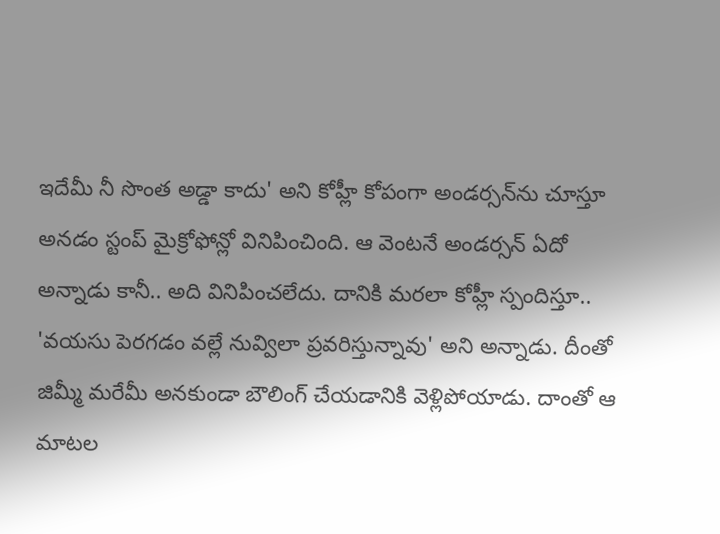ఇదేమీ నీ సొంత అడ్డా కాదు' అని కోహ్లీ కోపంగా అండర్సన్‌ను చూస్తూ అనడం స్టంప్‌ మైక్రోఫోన్లో వినిపించింది. ఆ వెంటనే అండర్సన్‌ ఏదో అన్నాడు కానీ.. అది వినిపించలేదు. దానికి మరలా కోహ్లీ స్పందిస్తూ.. 'వయసు పెరగడం వల్లే నువ్విలా ప్రవరిస్తున్నావు' అని అన్నాడు. దీంతో జిమ్మీ మరేమీ అనకుండా బౌలింగ్ చేయడానికి వెళ్లిపోయాడు. దాంతో ఆ మాటల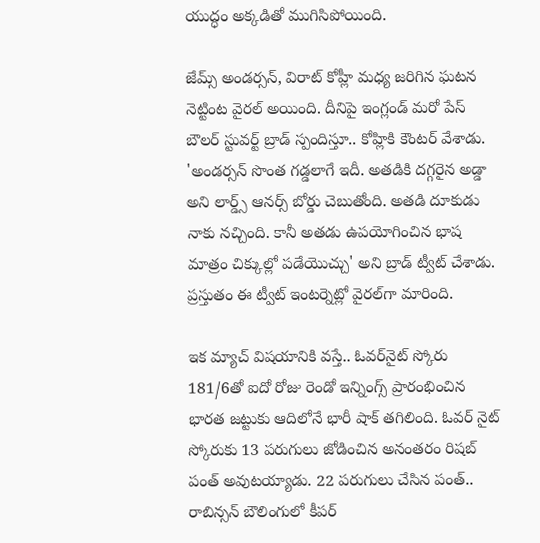యుద్ధం అక్కడితో ముగిసిపోయింది.

జేమ్స్ అండర్సన్‌, విరాట్ కోహ్లీ మధ్య జరిగిన ఘటన నెట్టింట వైరల్ అయింది. దీనిపై ఇంగ్లండ్ మ‌రో పేస్ బౌల‌ర్ స్టువ‌ర్ట్ బ్రాడ్ స్పందిస్తూ.. కోహ్లికి కౌంట‌ర్ వేశాడు. 'అండర్సన్‌ సొంత గడ్డలాగే ఇదీ. అతడికి దగ్గరైన అడ్డా అని లార్డ్స్ ఆనర్స్‌ బోర్డు చెబుతోంది. అతడి దూకుడు నాకు నచ్చింది. కానీ అతడు ఉపయోగించిన భాష మాత్రం చిక్కుల్లో పడేయొచ్చు' అని బ్రాడ్‌ ట్వీట్‌ చేశాడు. ప్రస్తుతం ఈ ట్వీట్ ఇంటర్నెట్లో వైరల్‌గా మారింది.

ఇక మ్యాచ్ విషయానికి వస్తే.. ఓవర్‌నైట్ స్కోరు 181/6తో ఐదో రోజు రెండో ఇన్నింగ్స్ ప్రారంభించిన భారత జట్టుకు ఆదిలోనే భారీ షాక్ తగిలింది. ఓవర్‌ నైట్ స్కోరుకు 13 పరుగులు జోడించిన అనంతరం రిషబ్ పంత్ అవుటయ్యాడు. 22 పరుగులు చేసిన పంత్.. రాబిన్సన్ బౌలింగులో కీపర్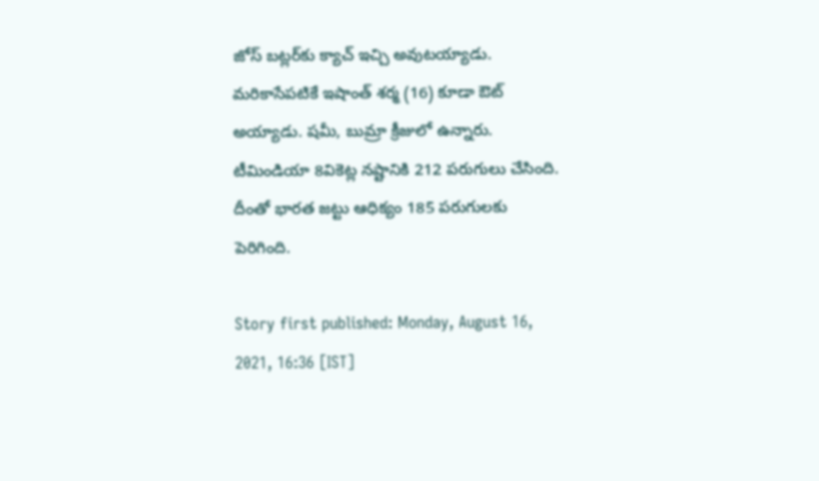జోస్ బట్లర్‌కు క్యాచ్ ఇచ్చి అవుటయ్యాడు. మరికాసేపటికే ఇషాంత్ శర్మ (16) కూడా ఔట్ అయ్యాడు. షమీ, బుమ్రా క్రీజులో ఉన్నారు. టీమిండియా 8వికెట్ల నష్టానికి 212 పరుగులు చేసింది. దీంతో భారత జట్టు ఆధిక్యం 185 పరుగులకు పెరిగింది.

Story first published: Monday, August 16, 2021, 16:36 [IST]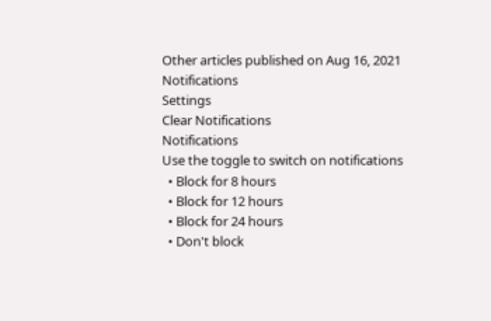Other articles published on Aug 16, 2021
Notifications
Settings
Clear Notifications
Notifications
Use the toggle to switch on notifications
  • Block for 8 hours
  • Block for 12 hours
  • Block for 24 hours
  • Don't block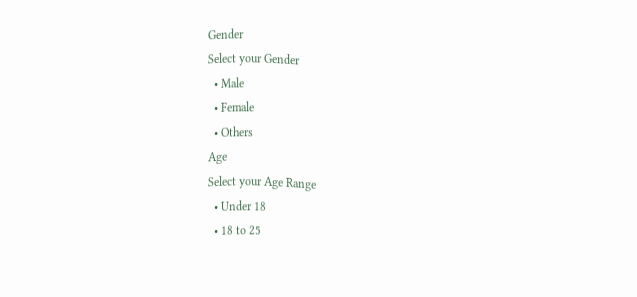Gender
Select your Gender
  • Male
  • Female
  • Others
Age
Select your Age Range
  • Under 18
  • 18 to 25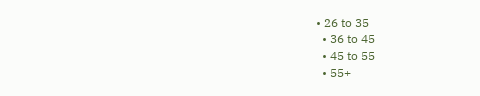• 26 to 35
  • 36 to 45
  • 45 to 55
  • 55+